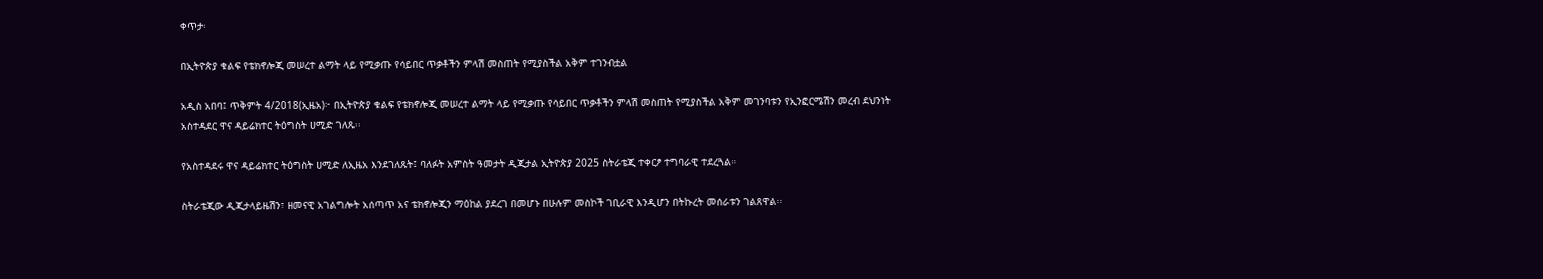ቀጥታ፡

በኢትዮጵያ ቁልፍ የቴክኖሎጂ መሠረተ ልማት ላይ የሚቃጡ የሳይበር ጥቃቶችን ምላሽ መስጠት የሚያስችል አቅም ተገንብቷል

አዲስ አበባ፤ ጥቅምት 4/2018(ኢዜአ)፦ በኢትዮጵያ ቁልፍ የቴክኖሎጂ መሠረተ ልማት ላይ የሚቃጡ የሳይበር ጥቃቶችን ምላሽ መስጠት የሚያስችል አቅም መገንባቱን የኢንፎርሜሽን መረብ ደህንነት አስተዳደር ዋና ዳይሬክተር ትዕግስት ሀሚድ ገለጹ፡፡

የአስተዳደሩ ዋና ዳይሬክተር ትዕግስት ሀሚድ ለኢዜአ እንደገለጹት፤ ባለፉት አምስት ዓመታት ዲጂታል ኢትዮጵያ 2025 ስትራቴጂ ተቀርፆ ተግባራዊ ተደረጓል።

ስትራቴጂው ዲጂታላይዜሽን፣ ዘመናዊ አገልግሎት አሰጣጥ አና ቴክኖሎጂን ማዕከል ያደረገ በመሆኑ በሁሉም መስኮች ገቢራዊ እንዲሆን በትኩረት መሰራቱን ገልጸዋል፡፡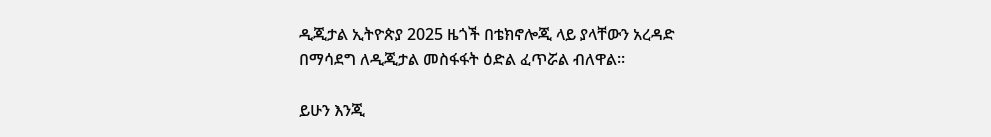ዲጂታል ኢትዮጵያ 2025 ዜጎች በቴክኖሎጂ ላይ ያላቸውን አረዳድ በማሳደግ ለዲጂታል መስፋፋት ዕድል ፈጥሯል ብለዋል፡፡

ይሁን እንጂ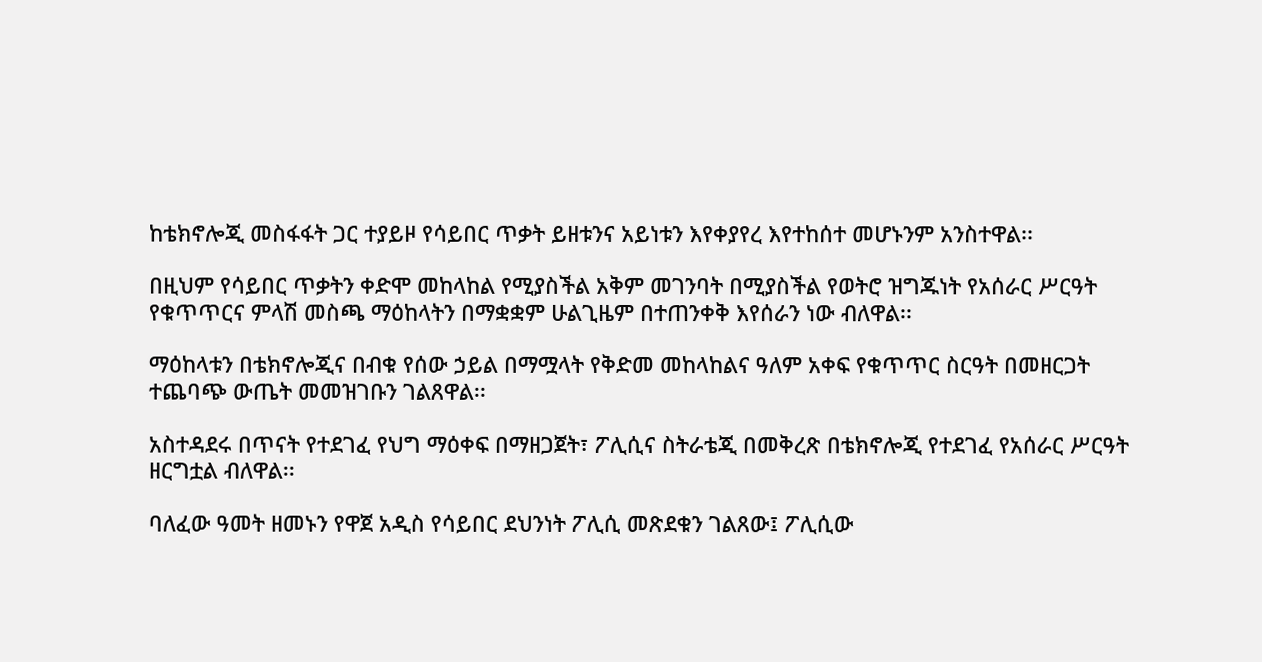ከቴክኖሎጂ መስፋፋት ጋር ተያይዞ የሳይበር ጥቃት ይዘቱንና አይነቱን እየቀያየረ እየተከሰተ መሆኑንም አንስተዋል፡፡

በዚህም የሳይበር ጥቃትን ቀድሞ መከላከል የሚያስችል አቅም መገንባት በሚያስችል የወትሮ ዝግጁነት የአሰራር ሥርዓት የቁጥጥርና ምላሽ መስጫ ማዕከላትን በማቋቋም ሁልጊዜም በተጠንቀቅ እየሰራን ነው ብለዋል፡፡

ማዕከላቱን በቴክኖሎጂና በብቁ የሰው ኃይል በማሟላት የቅድመ መከላከልና ዓለም አቀፍ የቁጥጥር ስርዓት በመዘርጋት ተጨባጭ ውጤት መመዝገቡን ገልጸዋል፡፡

አስተዳደሩ በጥናት የተደገፈ የህግ ማዕቀፍ በማዘጋጀት፣ ፖሊሲና ስትራቴጂ በመቅረጽ በቴክኖሎጂ የተደገፈ የአሰራር ሥርዓት ዘርግቷል ብለዋል፡፡

ባለፈው ዓመት ዘመኑን የዋጀ አዲስ የሳይበር ደህንነት ፖሊሲ መጽደቁን ገልጸው፤ ፖሊሲው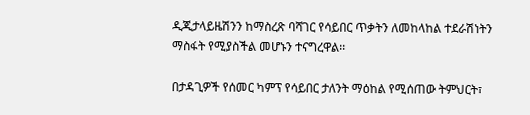ዲጂታላይዜሽንን ከማስረጽ ባሻገር የሳይበር ጥቃትን ለመከላከል ተደራሽነትን ማስፋት የሚያስችል መሆኑን ተናግረዋል፡፡

በታዳጊዎች የሰመር ካምፕ የሳይበር ታለንት ማዕከል የሚሰጠው ትምህርት፣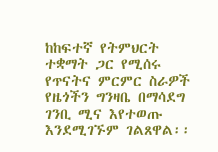ከከፍተኛ የትምህርት ተቋማት ጋር የሚሰሩ የጥናትና ምርምር ስራዎች የዜጎችን ግንዛቤ በማሳደግ ገንቢ ሚና እየተወጡ እንደሚገኙም ገልጸዋል፡፡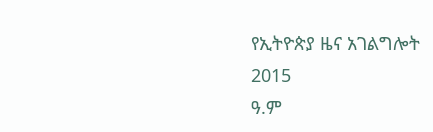የኢትዮጵያ ዜና አገልግሎት
2015
ዓ.ም